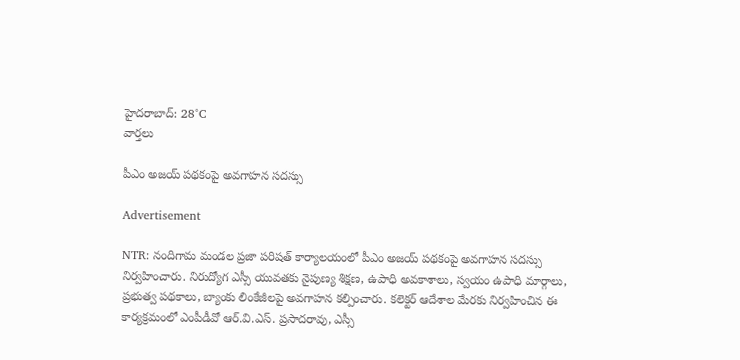హైదరాబాద్: 28°C
వార్తలు

పీఎం అజయ్ పథకంపై అవగాహన సదస్సు

Advertisement

NTR: నందిగామ మండల ప్రజా పరిషత్ కార్యాలయంలో పీఎం అజయ్ పథకంపై అవగాహన సదస్సు నిర్వహించారు. నిరుద్యోగ ఎస్సీ యువతకు నైపుణ్య శిక్షణ, ఉపాధి అవకాశాలు, స్వయం ఉపాధి మార్గాలు, ప్రభుత్వ పథకాలు, బ్యాంకు లింకేజీలపై అవగాహన కల్పించారు. కలెక్టర్ ఆదేశాల మేరకు నిర్వహించిన ఈ కార్యక్రమంలో ఎంపీడీవో ఆర్.వి.ఎస్. ప్రసాదరావు, ఎస్సీ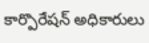కార్పొరేషన్ అధికారులు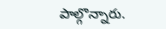పాల్గొన్నారు.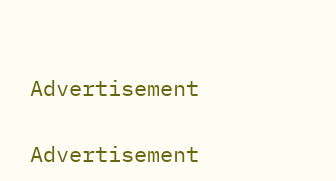Advertisement

Advertisement